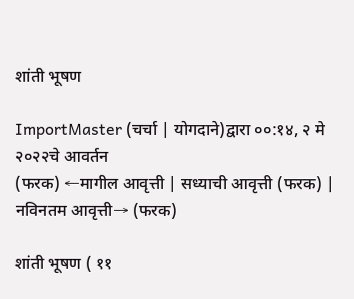शांती भूषण

ImportMaster (चर्चा | योगदाने)द्वारा ००:१४, २ मे २०२२चे आवर्तन
(फरक) ←मागील आवृत्ती | सध्याची आवृत्ती (फरक) | नविनतम आवृत्ती→ (फरक)

शांती भूषण ( ११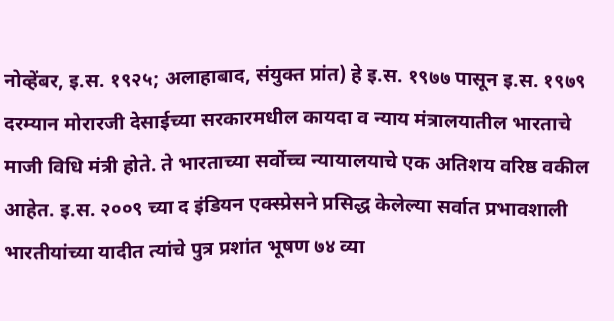नोव्हेंबर, इ.स. १९२५; अलाहाबाद, संयुक्त प्रांत) हे इ.स. १९७७ पासून इ.स. १९७९ दरम्यान मोरारजी देसाईच्या सरकारमधील कायदा व न्याय मंत्रालयातील भारताचे माजी विधि मंत्री होते. ते भारताच्या सर्वोच्च न्यायालयाचे एक अतिशय वरिष्ठ वकील आहेत. इ.स. २००९ च्या द इंडियन एक्स्प्रेसने प्रसिद्ध केलेल्या सर्वात प्रभावशाली भारतीयांच्या यादीत त्यांचे पुत्र प्रशांत भूषण ७४ व्या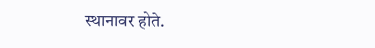स्थानावर होते.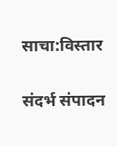साचा:विस्तार

संदर्भ संपादन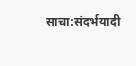साचा:संदर्भयादी